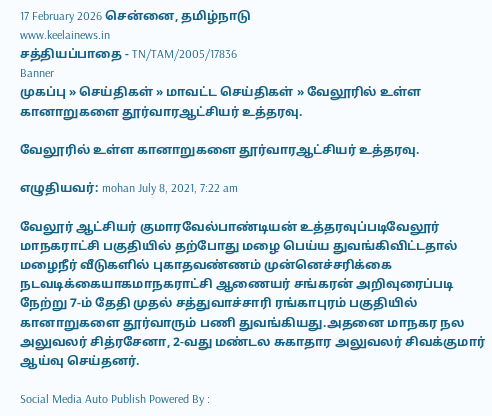17 February 2026 சென்னை, தமிழ்நாடு
www.keelainews.in
சத்தியப்பாதை - TN/TAM/2005/17836
Banner
முகப்பு » செய்திகள் » மாவட்ட செய்திகள் » வேலூரில் உள்ள கானாறுகளை தூர்வாரஆட்சியர் உத்தரவு.

வேலூரில் உள்ள கானாறுகளை தூர்வாரஆட்சியர் உத்தரவு.

எழுதியவர்: mohan July 8, 2021, 7:22 am

வேலூர் ஆட்சியர் குமாரவேல்பாண்டியன் உத்தரவுப்படிவேலூர் மாநகராட்சி பகுதியில் தற்போது மழை பெய்ய துவங்கிவிட்டதால் மழைநீர் வீடுகளில் புகாதவண்ணம் முன்னெச்சரிக்கை நடவடிக்கையாகமாநகராட்சி ஆணையர் சங்கரன் அறிவுரைப்படி நேற்று 7-ம் தேதி முதல் சத்துவாச்சாரி ரங்காபுரம் பகுதியில் கானாறுகளை தூர்வாரும் பணி துவங்கியது.அதனை மாநகர நல அலுவலர் சித்ரசேனா, 2-வது மண்டல சுகாதார அலுவலர் சிவக்குமார் ஆய்வு செய்தனர்.

Social Media Auto Publish Powered By :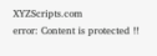XYZScripts.com
error: Content is protected !!